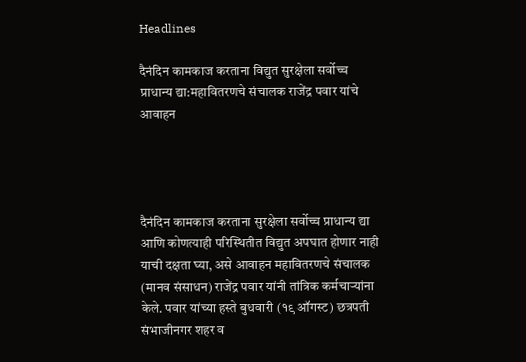Headlines

दैनंदिन कामकाज करताना विद्युत सुरक्षेला सर्वोच्च प्राधान्य द्या:महावितरणचे संचालक राजेंद्र पवार यांचे आवाहन




दैनंदिन कामकाज करताना सुरक्षेला सर्वोच्च प्राधान्य द्या आणि कोणत्याही परिस्थितीत विद्युत अपघात होणार नाही याची दक्षता घ्या, असे आवाहन महावितरणचे संचालक (मानव संसाधन) राजेंद्र पवार यांनी तांत्रिक कर्मचाऱ्यांना केले. पवार यांच्या हस्ते बुधवारी (१९ ऑगस्ट) छत्रपती संभाजीनगर शहर व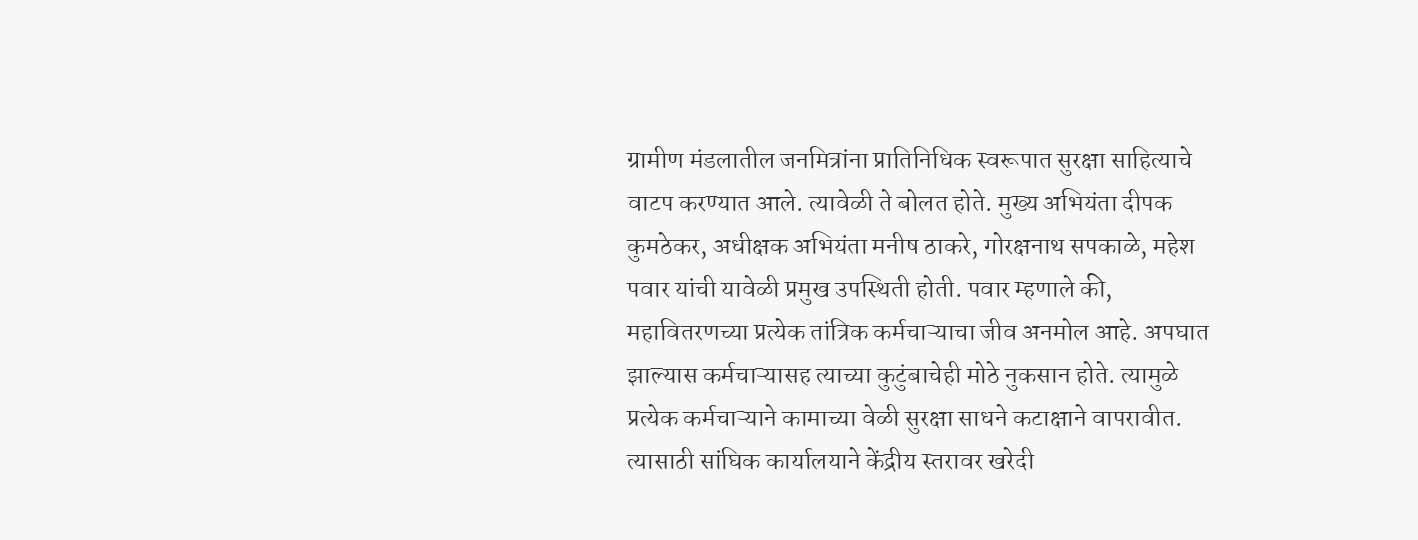ग्रामीण मंडलातील जनमित्रांना प्रातिनिधिक स्वरूपात सुरक्षा साहित्याचे वाटप करण्यात आले. त्यावेळी ते बोलत होते. मुख्य अभियंता दीपक कुमठेकर, अधीक्षक अभियंता मनीष ठाकरे, गोरक्षनाथ सपकाळे, महेश पवार यांची यावेळी प्रमुख उपस्थिती होती. पवार म्हणाले की, महावितरणच्या प्रत्येक तांत्रिक कर्मचाऱ्याचा जीव अनमोल आहे. अपघात झाल्यास कर्मचाऱ्यासह त्याच्या कुटुंबाचेही मोठे नुकसान होते. त्यामुळे प्रत्येक कर्मचाऱ्याने कामाच्या वेळी सुरक्षा साधने कटाक्षाने वापरावीत. त्यासाठी सांघिक कार्यालयाने केंद्रीय स्तरावर खरेदी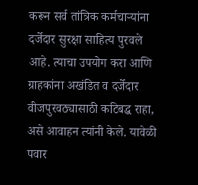करून सर्व तांत्रिक कर्मचाऱ्यांना दर्जेदार सुरक्षा साहित्य पुरवले आहे. त्याचा उपयोग करा आणि ग्राहकांना अखंडित व दर्जेदार वीजपुरवठ्यासाठी कटिबद्ध राहा, असे आवाहन त्यांनी केले. यावेळी पवार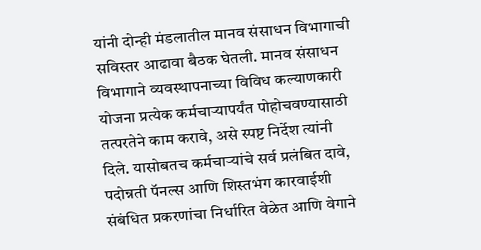यांनी दोन्ही मंडलातील मानव संसाधन विभागाची सविस्तर आढावा बैठक घेतली. मानव संसाधन विभागाने व्यवस्थापनाच्या विविध कल्याणकारी योजना प्रत्येक कर्मचाऱ्यापर्यंत पोहोचवण्यासाठी तत्परतेने काम करावे, असे स्पष्ट निर्देश त्यांनी दिले. यासोबतच कर्मचाऱ्यांचे सर्व प्रलंबित दावे, पदोन्नती पॅनल्स आणि शिस्तभंग कारवाईशी संबंधित प्रकरणांचा निर्धारित वेळेत आणि वेगाने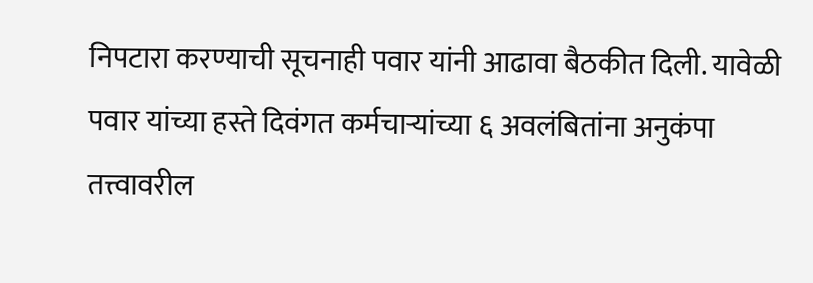निपटारा करण्याची सूचनाही पवार यांनी आढावा बैठकीत दिली. यावेळी पवार यांच्या हस्ते दिवंगत कर्मचाऱ्यांच्या ६ अवलंबितांना अनुकंपा तत्त्वावरील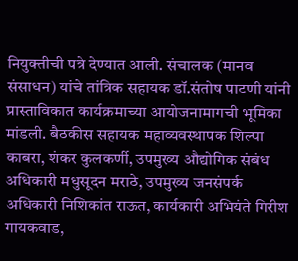नियुक्तीची पत्रे देण्यात आली. संचालक (मानव संसाधन) यांचे तांत्रिक सहायक डॉ.संतोष पाटणी यांनी प्रास्ताविकात कार्यक्रमाच्या आयोजनामागची भूमिका मांडली. बैठकीस सहायक महाव्यवस्थापक शिल्पा काबरा, शंकर कुलकर्णी, उपमुख्य औद्योगिक संबंध अधिकारी मधुसूदन मराठे, उपमुख्य जनसंपर्क अधिकारी निशिकांत राऊत, कार्यकारी अभियंते गिरीश गायकवाड,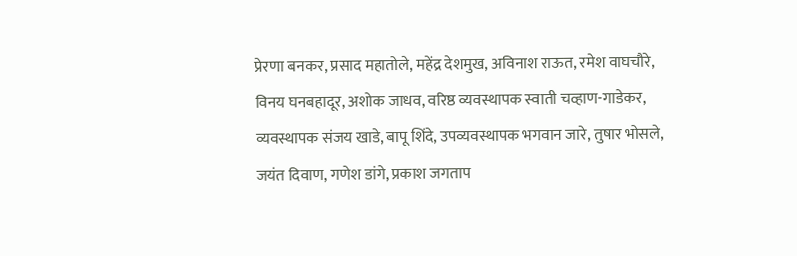प्रेरणा बनकर, प्रसाद महातोले, महेंद्र देशमुख, अविनाश राऊत, रमेश वाघचौरे, विनय घनबहादूर, अशोक जाधव, वरिष्ठ व्यवस्थापक स्वाती चव्हाण-गाडेकर, व्यवस्थापक संजय खाडे, बापू शिंदे, उपव्यवस्थापक भगवान जारे, तुषार भोसले, जयंत दिवाण, गणेश डांगे, प्रकाश जगताप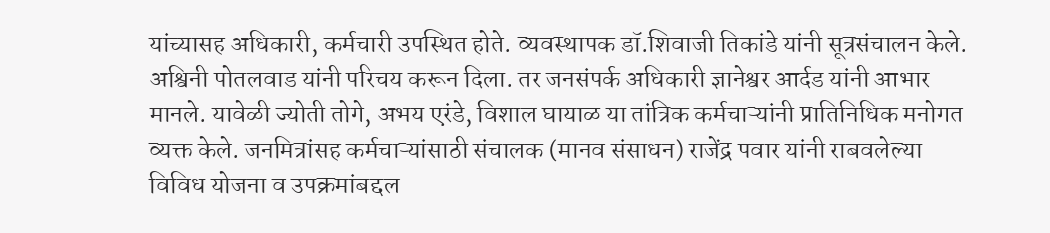यांच्यासह अधिकारी, कर्मचारी उपस्थित होते. व्यवस्थापक डॉ.शिवाजी तिकांडे यांनी सूत्रसंचालन केले. अश्विनी पोतलवाड यांनी परिचय करून दिला. तर जनसंपर्क अधिकारी ज्ञानेश्वर आर्दड यांनी आभार मानले. यावेळी ज्योती तोगे, अभय एरंडे, विशाल घायाळ या तांत्रिक कर्मचाऱ्यांनी प्रातिनिधिक मनोगत व्यक्त केले. जनमित्रांसह कर्मचाऱ्यांसाठी संचालक (मानव संसाधन) राजेंद्र पवार यांनी राबवलेल्या विविध योजना व उपक्रमांबद्दल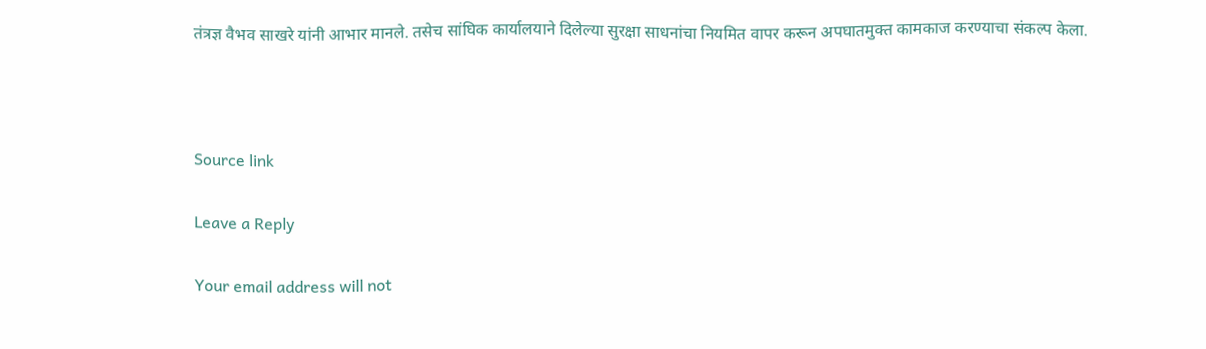तंत्रज्ञ वैभव साखरे यांनी आभार मानले. तसेच सांघिक कार्यालयाने दिलेल्या सुरक्षा साधनांचा नियमित वापर करून अपघातमुक्त कामकाज करण्याचा संकल्प केला.



Source link

Leave a Reply

Your email address will not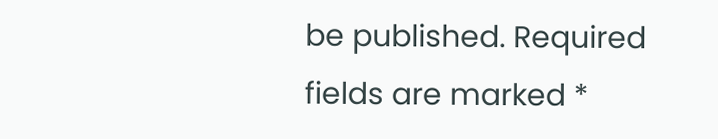be published. Required fields are marked *